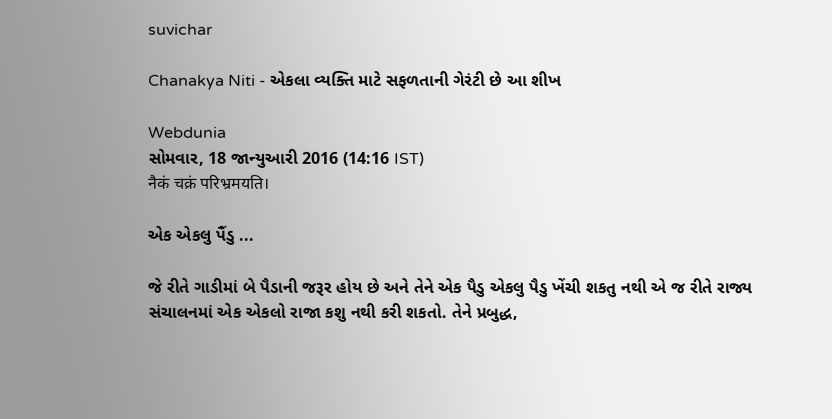suvichar

Chanakya Niti - એકલા વ્યક્તિ માટે સફળતાની ગેરંટી છે આ શીખ

Webdunia
સોમવાર, 18 જાન્યુઆરી 2016 (14:16 IST)
नैकं चक्रं परिभ्रमयति।

એક એકલુ પૈંડુ ...

જે રીતે ગાડીમાં બે પૈડાની જરૂર હોય છે અને તેને એક પૈડુ એકલુ પૈડુ ખેંચી શકતુ નથી એ જ રીતે રાજ્ય સંચાલનમાં એક એકલો રાજા કશુ નથી કરી શકતો. તેને પ્રબુદ્ધ,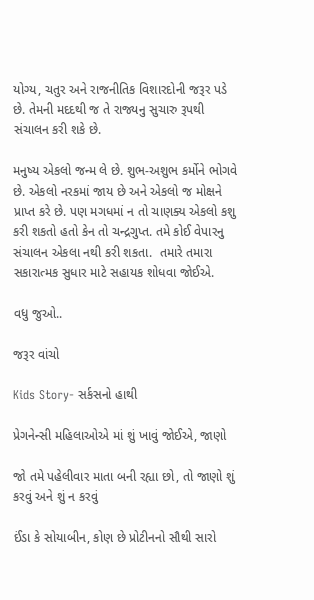યોગ્ય, ચતુર અને રાજનીતિક વિશારદોની જરૂર પડે છે. તેમની મદદથી જ તે રાજ્યનુ સુચારુ રૂપથી સંચાલન કરી શકે છે.

મનુષ્ય એકલો જન્મ લે છે. શુભ-અશુભ કર્મોને ભોગવે છે. એકલો નરકમાં જાય છે અને એકલો જ મોક્ષને પ્રાપ્ત કરે છે. પણ મગધમાં ન તો ચાણક્ય એકલો કશુ કરી શકતો હતો કેન તો ચન્દ્રગુપ્ત. તમે કોઈ વેપારનુ સંચાલન એકલા નથી કરી શકતા.  તમારે તમારા સકારાત્મક સુધાર માટે સહાયક શોધવા જોઈએ.

વધુ જુઓ..

જરૂર વાંચો

Kids Story- સર્કસનો હાથી

પ્રેગનેન્સી મહિલાઓએ માં શું ખાવું જોઈએ, જાણો

જો તમે પહેલીવાર માતા બની રહ્યા છો, તો જાણો શું કરવું અને શું ન કરવું

ઈંડા કે સોયાબીન, કોણ છે પ્રોટીનનો સૌથી સારો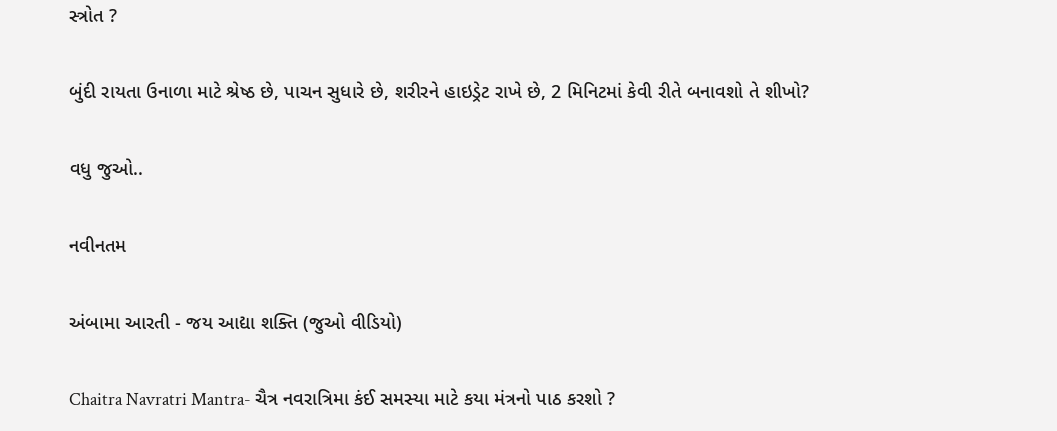સ્ત્રોત ?

બુંદી રાયતા ઉનાળા માટે શ્રેષ્ઠ છે, પાચન સુધારે છે, શરીરને હાઇડ્રેટ રાખે છે, 2 મિનિટમાં કેવી રીતે બનાવશો તે શીખો?

વધુ જુઓ..

નવીનતમ

અંબામા આરતી - જય આદ્યા શક્તિ (જુઓ વીડિયો)

Chaitra Navratri Mantra- ચૈત્ર નવરાત્રિમા કંઈ સમસ્યા માટે કયા મંત્રનો પાઠ કરશો ?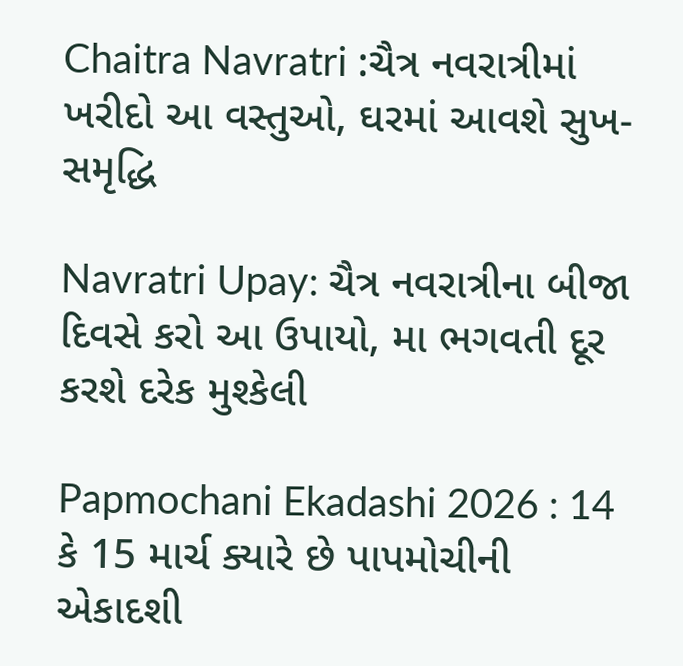Chaitra Navratri :ચૈત્ર નવરાત્રીમાં ખરીદો આ વસ્તુઓ, ઘરમાં આવશે સુખ-સમૃદ્ધિ

Navratri Upay: ચૈત્ર નવરાત્રીના બીજા દિવસે કરો આ ઉપાયો, મા ભગવતી દૂર કરશે દરેક મુશ્કેલી

Papmochani Ekadashi 2026 : 14 કે 15 માર્ચ ક્યારે છે પાપમોચીની એકાદશી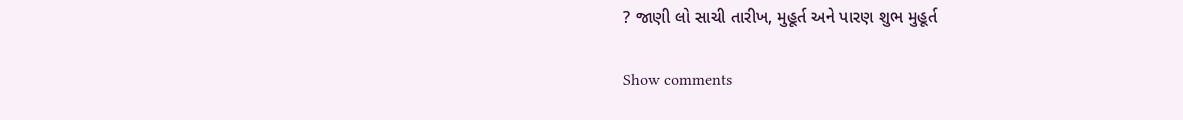? જાણી લો સાચી તારીખ, મુહૂર્ત અને પારણ શુભ મુહૂર્ત

Show comments